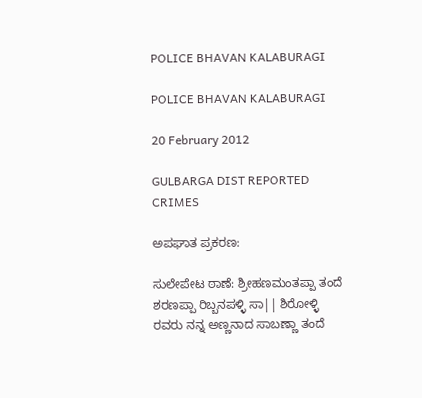POLICE BHAVAN KALABURAGI

POLICE BHAVAN KALABURAGI

20 February 2012

GULBARGA DIST REPORTED CRIMES

ಅಪಘಾತ ಪ್ರಕರಣ:

ಸುಲೇಪೇಟ ಠಾಣೆ: ಶ್ರೀಹಣಮಂತಪ್ಪಾ ತಂದೆ ಶರಣಪ್ಪಾ ರಿಬ್ಬನಪಳ್ಳಿ ಸಾ|| ಶಿರೋಳ್ಳಿ ರವರು ನನ್ನ ಅಣ್ಣನಾದ ಸಾಬಣ್ಣಾ ತಂದೆ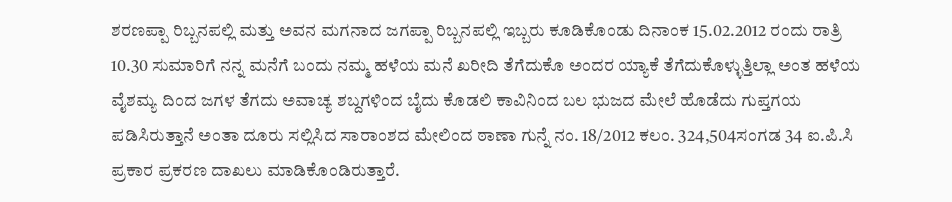ಶರಣಪ್ಪಾ ರಿಬ್ಬನಪಲ್ಲಿ ಮತ್ತು ಅವನ ಮಗನಾದ ಜಗಪ್ಪಾ ರಿಬ್ಬನಪಲ್ಲಿ ಇಬ್ಬರು ಕೂಡಿಕೊಂಡು ದಿನಾಂಕ 15.02.2012 ರಂದು ರಾತ್ರಿ 10.30 ಸುಮಾರಿಗೆ ನನ್ನ ಮನೆಗೆ ಬಂದು ನಮ್ಮ ಹಳೆಯ ಮನೆ ಖರೀದಿ ತೆಗೆದುಕೊ ಅಂದರ ಯ್ಯಾಕೆ ತೆಗೆದುಕೊಳ್ಳುತ್ತಿಲ್ಲಾ ಅಂತ ಹಳೆಯ ವೈಶಮ್ಯ ದಿಂದ ಜಗಳ ತೆಗದು ಅವಾಚ್ಯ ಶಬ್ದಗಳಿಂದ ಬೈದು ಕೊಡಲಿ ಕಾವಿನಿಂದ ಬಲ ಭುಜದ ಮೇಲೆ ಹೊಡೆದು ಗುಪ್ತಗಯ ಪಡಿಸಿರುತ್ತಾನೆ ಅಂತಾ ದೂರು ಸಲ್ಲಿಸಿದ ಸಾರಾಂಶದ ಮೇಲಿಂದ ಠಾಣಾ ಗುನ್ನೆ ನಂ. 18/2012 ಕಲಂ. 324,504ಸಂಗಡ 34 ಐ.ಪಿ.ಸಿ ಪ್ರಕಾರ ಪ್ರಕರಣ ದಾಖಲು ಮಾಡಿಕೊಂಡಿರುತ್ತಾರೆ.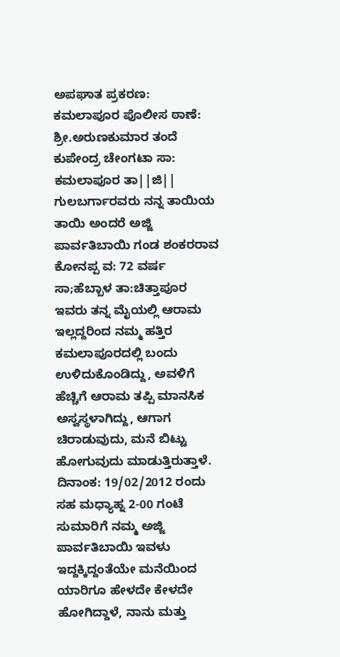ಅಪಘಾತ ಪ್ರಕರಣ:
ಕಮಲಾಪೂರ ಪೊಲೀಸ ಠಾಣೆ: ಶ್ರೀ.ಅರುಣಕುಮಾರ ತಂದೆ ಕುಪೇಂದ್ರ ಚೇಂಗಟಾ ಸಾ: ಕಮಲಾಪೂರ ತಾ||ಜಿ|| ಗುಲಬರ್ಗಾರವರು ನನ್ನ ತಾಯಿಯ ತಾಯಿ ಅಂದರೆ ಅಜ್ಜಿ ಪಾರ್ವತಿಬಾಯಿ ಗಂಡ ಶಂಕರರಾವ ಕೋನಪ್ಪ ವ: 72 ವರ್ಷ ಸಾ;ಹೆಬ್ಬಾಳ ತಾ:ಚಿತ್ತಾಪೂರ ಇವರು ತನ್ನ ಮೈಯಲ್ಲಿ ಆರಾಮ ಇಲ್ಲದ್ದರಿಂದ ನಮ್ಮ ಹತ್ತಿರ ಕಮಲಾಪೂರದಲ್ಲಿ ಬಂದು ಉಳಿದುಕೊಂಡಿದ್ದು, ಅವಳಿಗೆ ಹೆಚ್ಚಿಗೆ ಆರಾಮ ತಪ್ಪಿ ಮಾನಸಿಕ ಅಸ್ವಸ್ಥಳಾಗಿದ್ದು, ಆಗಾಗ ಚಿರಾಡುವುದು, ಮನೆ ಬಿಟ್ಟು ಹೋಗುವುದು ಮಾಡುತ್ತಿರುತ್ತಾಳೆ. ದಿನಾಂಕ: 19/02/2012 ರಂದು ಸಹ ಮಧ್ಯಾಹ್ನ 2-00 ಗಂಟೆ ಸುಮಾರಿಗೆ ನಮ್ಮ ಅಜ್ಜಿ ಪಾರ್ವತಿಬಾಯಿ ಇವಳು ಇದ್ದಕ್ಕಿದ್ದಂತೆಯೇ ಮನೆಯಿಂದ ಯಾರಿಗೂ ಹೇಳದೇ ಕೇಳದೇ ಹೋಗಿದ್ದಾಳೆ, ನಾನು ಮತ್ತು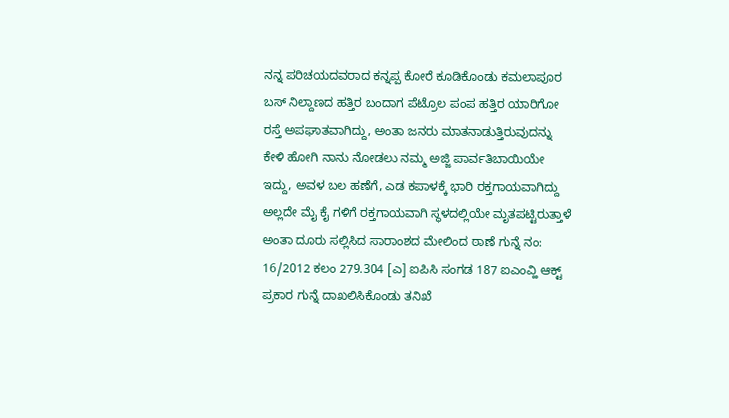ನನ್ನ ಪರಿಚಯದವರಾದ ಕನ್ನಪ್ಪ ಕೋರೆ ಕೂಡಿಕೊಂಡು ಕಮಲಾಪೂರ ಬಸ್ ನಿಲ್ದಾಣದ ಹತ್ತಿರ ಬಂದಾಗ ಪೆಟ್ರೊಲ ಪಂಪ ಹತ್ತಿರ ಯಾರಿಗೋ ರಸ್ತೆ ಅಪಘಾತವಾಗಿದ್ದು, ಅಂತಾ ಜನರು ಮಾತನಾಡುತ್ತಿರುವುದನ್ನು ಕೇಳಿ ಹೋಗಿ ನಾನು ನೋಡಲು ನಮ್ಮ ಅಜ್ಜಿ ಪಾರ್ವತಿಬಾಯಿಯೇ ಇದ್ದು, ಅವಳ ಬಲ ಹಣೆಗೆ, ಎಡ ಕಪಾಳಕ್ಕೆ ಭಾರಿ ರಕ್ತಗಾಯವಾಗಿದ್ದು ಅಲ್ಲದೇ ಮೈ ಕೈ ಗಳಿಗೆ ರಕ್ತಗಾಯವಾಗಿ ಸ್ಥಳದಲ್ಲಿಯೇ ಮೃತಪಟ್ಟಿರುತ್ತಾಳೆ ಅಂತಾ ದೂರು ಸಲ್ಲಿಸಿದ ಸಾರಾಂಶದ ಮೇಲಿಂದ ಠಾಣೆ ಗುನ್ನೆ ನಂ: 16/2012 ಕಲಂ 279.304 [ಎ] ಐಪಿಸಿ ಸಂಗಡ 187 ಐಎಂವ್ಹಿ ಆಕ್ಟ್ ಪ್ರಕಾರ ಗುನ್ನೆ ದಾಖಲಿಸಿಕೊಂಡು ತನಿಖೆ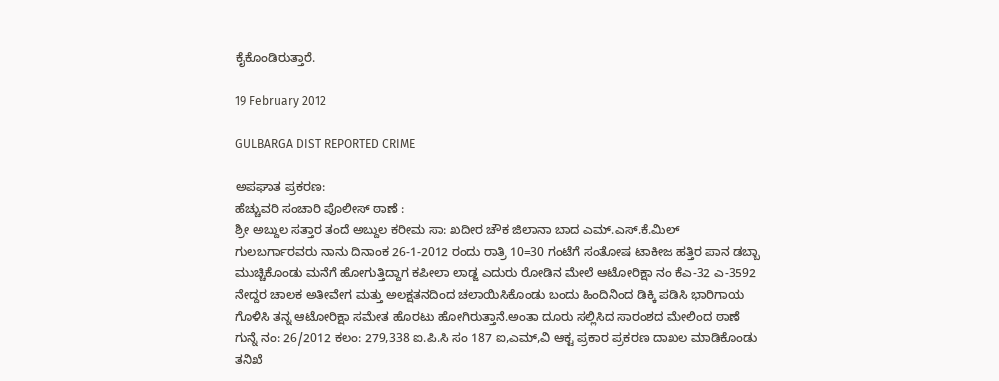ಕೈಕೊಂಡಿರುತ್ತಾರೆ.

19 February 2012

GULBARGA DIST REPORTED CRIME

ಅಪಘಾತ ಪ್ರಕರಣ:
ಹೆಚ್ಚುವರಿ ಸಂಚಾರಿ ಪೊಲೀಸ್ ಠಾಣೆ :
ಶ್ರೀ ಅಬ್ದುಲ ಸತ್ತಾರ ತಂದೆ ಅಬ್ದುಲ ಕರೀಮ ಸಾ: ಖದೀರ ಚೌಕ ಜಿಲಾನಾ ಬಾದ ಎಮ್.ಎಸ್.ಕೆ.ಮಿಲ್ ಗುಲಬರ್ಗಾರವರು ನಾನು ದಿನಾಂಕ 26-1-2012 ರಂದು ರಾತ್ರಿ 10=30 ಗಂಟೆಗೆ ಸಂತೋಷ ಟಾಕೀಜ ಹತ್ತಿರ ಪಾನ ಡಬ್ಬಾ ಮುಚ್ಚಿಕೊಂಡು ಮನೆಗೆ ಹೋಗುತ್ತಿದ್ದಾಗ ಕಪೀಲಾ ಲಾಡ್ಜ ಎದುರು ರೋಡಿನ ಮೇಲೆ ಆಟೋರಿಕ್ಷಾ ನಂ ಕೆಎ-32 ಎ-3592 ನೇದ್ದರ ಚಾಲಕ ಅತೀವೇಗ ಮತ್ತು ಅಲಕ್ಷತನದಿಂದ ಚಲಾಯಿಸಿಕೊಂಡು ಬಂದು ಹಿಂದಿನಿಂದ ಡಿಕ್ಕಿ ಪಡಿಸಿ ಭಾರಿಗಾಯ ಗೊಳಿಸಿ ತನ್ನ ಆಟೋರಿಕ್ಷಾ ಸಮೇತ ಹೊರಟು ಹೋಗಿರುತ್ತಾನೆ.ಅಂತಾ ದೂರು ಸಲ್ಲಿಸಿದ ಸಾರಂಶದ ಮೇಲಿಂದ ಠಾಣೆ ಗುನ್ನೆ ನಂ: 26/2012 ಕಲಂ: 279,338 ಐ.ಪಿ.ಸಿ ಸಂ 187 ಐ,ಎಮ್,ವಿ ಆಕ್ಟ ಪ್ರಕಾರ ಪ್ರಕರಣ ದಾಖಲ ಮಾಡಿಕೊಂಡು ತನಿಖೆ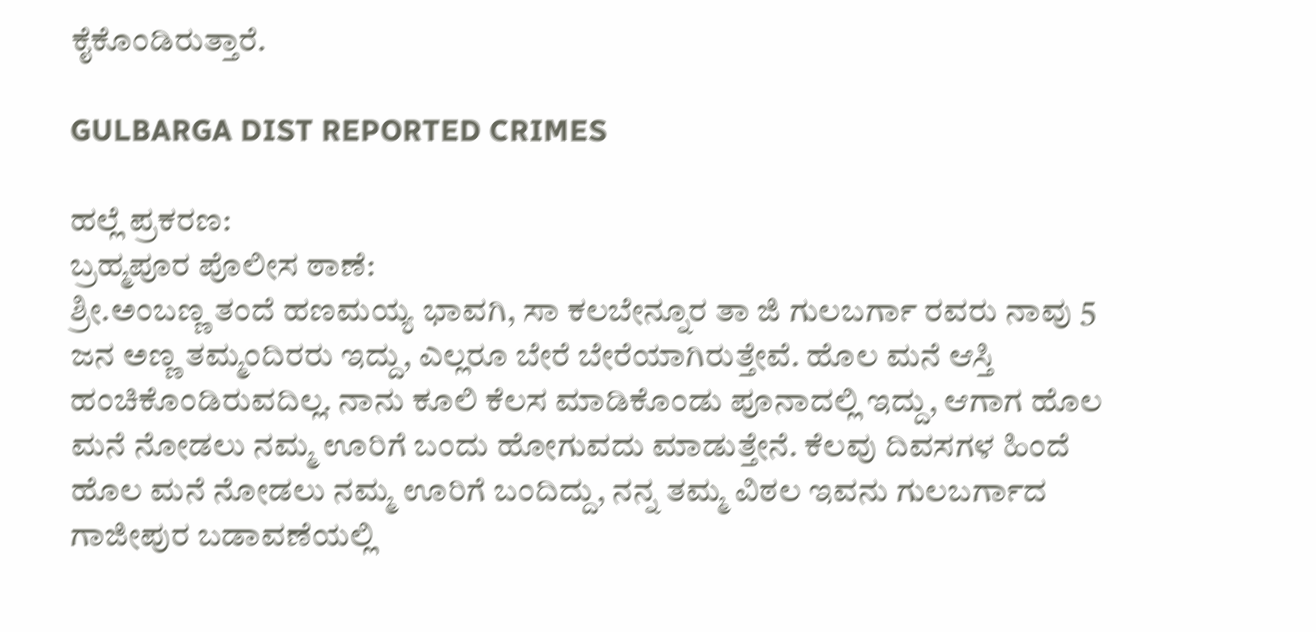ಕೈಕೊಂಡಿರುತ್ತಾರೆ.

GULBARGA DIST REPORTED CRIMES

ಹಲ್ಲೆ ಪ್ರಕರಣ:
ಬ್ರಹ್ಮಪೂರ ಪೊಲೀಸ ಠಾಣೆ:
ಶ್ರೀ.ಅಂಬಣ್ಣ ತಂದೆ ಹಣಮಯ್ಯ ಭಾವಗಿ, ಸಾ ಕಲಬೇನ್ನೂರ ತಾ ಜಿ ಗುಲಬರ್ಗಾ ರವರು ನಾವು 5 ಜನ ಅಣ್ಣ ತಮ್ಮಂದಿರರು ಇದ್ದು, ಎಲ್ಲರೂ ಬೇರೆ ಬೇರೆಯಾಗಿರುತ್ತೇವೆ. ಹೊಲ ಮನೆ ಆಸ್ತಿ ಹಂಚಿಕೊಂಡಿರುವದಿಲ್ಲ. ನಾನು ಕೂಲಿ ಕೆಲಸ ಮಾಡಿಕೊಂಡು ಪೂನಾದಲ್ಲಿ ಇದ್ದು, ಆಗಾಗ ಹೊಲ ಮನೆ ನೋಡಲು ನಮ್ಮ ಊರಿಗೆ ಬಂದು ಹೋಗುವದು ಮಾಡುತ್ತೇನೆ. ಕೆಲವು ದಿವಸಗಳ ಹಿಂದೆ ಹೊಲ ಮನೆ ನೋಡಲು ನಮ್ಮ ಊರಿಗೆ ಬಂದಿದ್ದು, ನನ್ನ ತಮ್ಮ ವಿಠಲ ಇವನು ಗುಲಬರ್ಗಾದ ಗಾಜೀಪುರ ಬಡಾವಣೆಯಲ್ಲಿ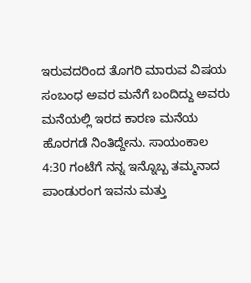ಇರುವದರಿಂದ ತೊಗರಿ ಮಾರುವ ವಿಷಯ ಸಂಬಂಧ ಅವರ ಮನೆಗೆ ಬಂದಿದ್ದು ಅವರು ಮನೆಯಲ್ಲಿ ಇರದ ಕಾರಣ ಮನೆಯ ಹೊರಗಡೆ ನಿಂತಿದ್ದೇನು. ಸಾಯಂಕಾಲ 4:30 ಗಂಟೆಗೆ ನನ್ನ ಇನ್ನೊಬ್ಬ ತಮ್ಮನಾದ ಪಾಂಡುರಂಗ ಇವನು ಮತ್ತು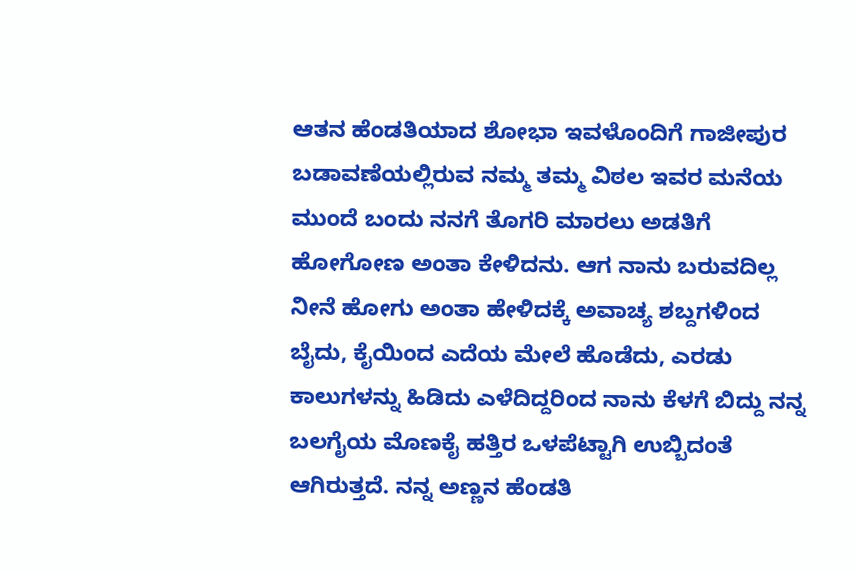ಆತನ ಹೆಂಡತಿಯಾದ ಶೋಭಾ ಇವಳೊಂದಿಗೆ ಗಾಜೀಪುರ ಬಡಾವಣೆಯಲ್ಲಿರುವ ನಮ್ಮ ತಮ್ಮ ವಿಠಲ ಇವರ ಮನೆಯ ಮುಂದೆ ಬಂದು ನನಗೆ ತೊಗರಿ ಮಾರಲು ಅಡತಿಗೆ ಹೋಗೋಣ ಅಂತಾ ಕೇಳಿದನು. ಆಗ ನಾನು ಬರುವದಿಲ್ಲ ನೀನೆ ಹೋಗು ಅಂತಾ ಹೇಳಿದಕ್ಕೆ ಅವಾಚ್ಯ ಶಬ್ದಗಳಿಂದ ಬೈದು, ಕೈಯಿಂದ ಎದೆಯ ಮೇಲೆ ಹೊಡೆದು, ಎರಡು ಕಾಲುಗಳನ್ನು ಹಿಡಿದು ಎಳೆದಿದ್ದರಿಂದ ನಾನು ಕೆಳಗೆ ಬಿದ್ದು ನನ್ನ ಬಲಗೈಯ ಮೊಣಕೈ ಹತ್ತಿರ ಒಳಪೆಟ್ಟಾಗಿ ಉಬ್ಬಿದಂತೆ ಆಗಿರುತ್ತದೆ. ನನ್ನ ಅಣ್ಣನ ಹೆಂಡತಿ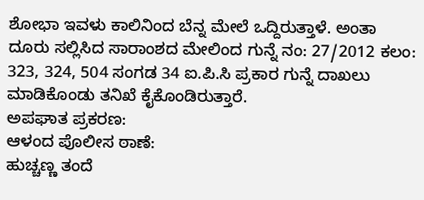ಶೋಭಾ ಇವಳು ಕಾಲಿನಿಂದ ಬೆನ್ನ ಮೇಲೆ ಒದ್ದಿರುತ್ತಾಳೆ. ಅಂತಾ ದೂರು ಸಲ್ಲಿಸಿದ ಸಾರಾಂಶದ ಮೇಲಿಂದ ಗುನ್ನೆ ನಂ: 27/2012 ಕಲಂ: 323, 324, 504 ಸಂಗಡ 34 ಐ.ಪಿ.ಸಿ ಪ್ರಕಾರ ಗುನ್ನೆ ದಾಖಲು ಮಾಡಿಕೊಂಡು ತನಿಖೆ ಕೈಕೊಂಡಿರುತ್ತಾರೆ.
ಅಪಘಾತ ಪ್ರಕರಣ:
ಆಳಂದ ಪೊಲೀಸ ಠಾಣೆ:
ಹುಚ್ಚಣ್ಣ ತಂದೆ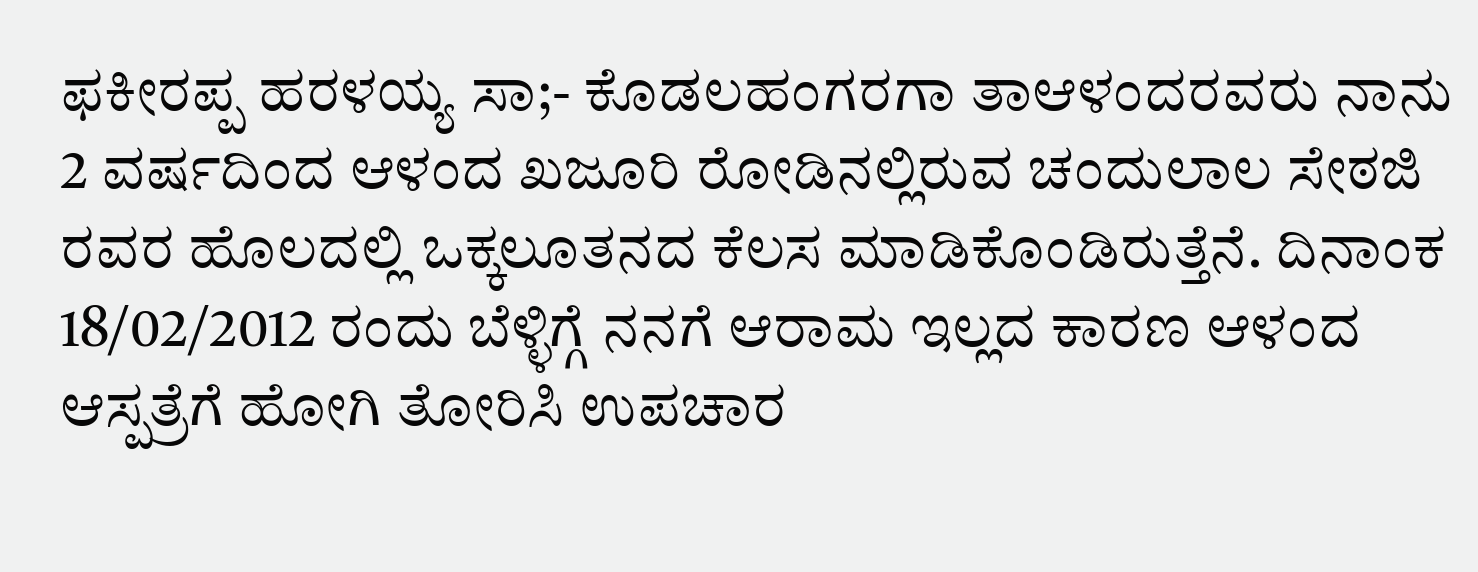ಫಕೀರಪ್ಪ ಹರಳಯ್ಯ ಸಾ;- ಕೊಡಲಹಂಗರಗಾ ತಾಆಳಂದರವರು ನಾನು 2 ವರ್ಷದಿಂದ ಆಳಂದ ಖಜೂರಿ ರೋಡಿನಲ್ಲಿರುವ ಚಂದುಲಾಲ ಸೇಠಜಿ ರವರ ಹೊಲದಲ್ಲಿ ಒಕ್ಕಲೂತನದ ಕೆಲಸ ಮಾಡಿಕೊಂಡಿರುತ್ತೆನೆ. ದಿನಾಂಕ 18/02/2012 ರಂದು ಬೆಳ್ಳಿಗ್ಗೆ ನನಗೆ ಆರಾಮ ಇಲ್ಲದ ಕಾರಣ ಆಳಂದ ಆಸ್ಪತ್ರೆಗೆ ಹೋಗಿ ತೋರಿಸಿ ಉಪಚಾರ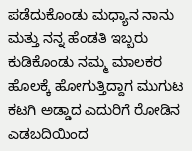ಪಡೆದುಕೊಂಡು ಮಧ್ಯಾನ ನಾನು ಮತ್ತು ನನ್ನ ಹೆಂಡತಿ ಇಬ್ಬರು ಕುಡಿಕೊಂಡು ನಮ್ಮ ಮಾಲಕರ ಹೊಲಕ್ಕೆ ಹೋಗುತ್ತಿದ್ದಾಗ ಮುಗುಟ ಕಟಗಿ ಅಡ್ಡಾದ ಎದುರಿಗೆ ರೋಡಿನ ಎಡಬದಿಯಿಂದ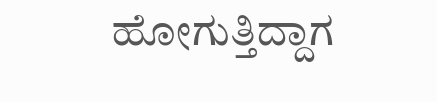ಹೋಗುತ್ತಿದ್ದಾಗ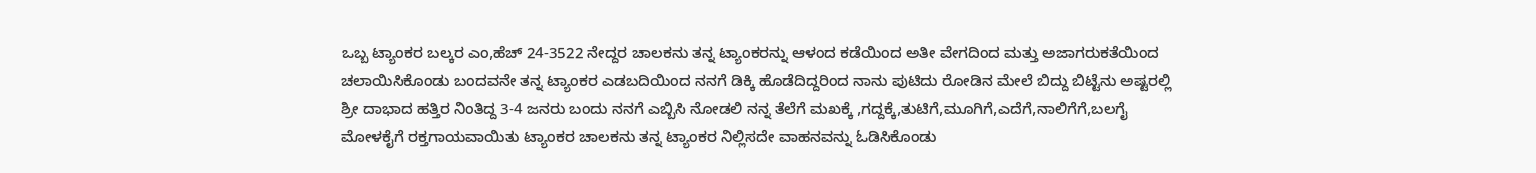ಒಬ್ಬ ಟ್ಯಾಂಕರ ಬಲ್ಕರ ಎಂ,ಹೆಚ್ 24-3522 ನೇದ್ದರ ಚಾಲಕನು ತನ್ನ ಟ್ಯಾಂಕರನ್ನು ಆಳಂದ ಕಡೆಯಿಂದ ಅತೀ ವೇಗದಿಂದ ಮತ್ತು ಅಜಾಗರುಕತೆಯಿಂದ ಚಲಾಯಿಸಿಕೊಂಡು ಬಂದವನೇ ತನ್ನ ಟ್ಯಾಂಕರ ಎಡಬದಿಯಿಂದ ನನಗೆ ಡಿಕ್ಕಿ ಹೊಡೆದಿದ್ದರಿಂದ ನಾನು ಪುಟಿದು ರೋಡಿನ ಮೇಲೆ ಬಿದ್ದು ಬಿಟ್ಟೆನು ಅಷ್ಟರಲ್ಲಿ ಶ್ರೀ ದಾಭಾದ ಹತ್ತಿರ ನಿಂತಿದ್ದ 3-4 ಜನರು ಬಂದು ನನಗೆ ಎಬ್ಬಿಸಿ ನೋಡಲಿ ನನ್ನ ತೆಲೆಗೆ ಮಖಕ್ಕೆ ,ಗದ್ದಕ್ಕೆ,ತುಟಿಗೆ,ಮೂಗಿಗೆ,ಎದೆಗೆ,ನಾಲಿಗೆಗೆ,ಬಲಗೈ ಮೋಳಕೈಗೆ ರಕ್ತಗಾಯವಾಯಿತು ಟ್ಯಾಂಕರ ಚಾಲಕನು ತನ್ನ ಟ್ಯಾಂಕರ ನಿಲ್ಲಿಸದೇ ವಾಹನವನ್ನು ಓಡಿಸಿಕೊಂಡು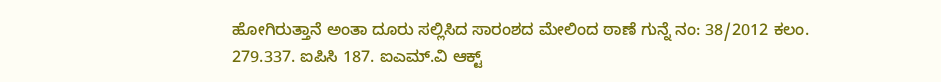ಹೋಗಿರುತ್ತಾನೆ ಅಂತಾ ದೂರು ಸಲ್ಲಿಸಿದ ಸಾರಂಶದ ಮೇಲಿಂದ ಠಾಣೆ ಗುನ್ನೆ ನಂ: 38/2012 ಕಲಂ. 279.337. ಐಪಿಸಿ 187. ಐಎಮ್.ವಿ ಆಕ್ಟ್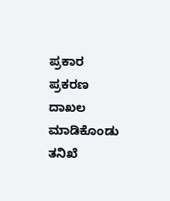ಪ್ರಕಾರ ಪ್ರಕರಣ ದಾಖಲ ಮಾಡಿಕೊಂಡು ತನಿಖೆ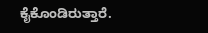ಕೈಕೊಂಡಿರುತ್ತಾರೆ.